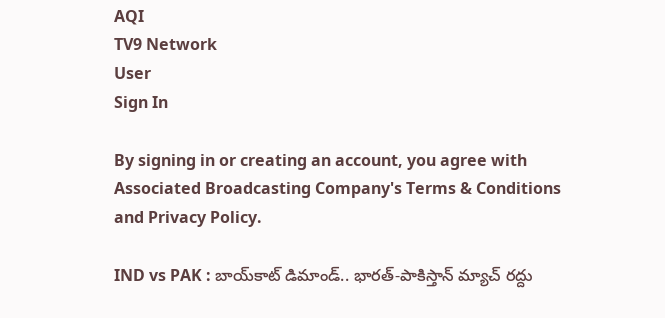AQI
TV9 Network
User
Sign In

By signing in or creating an account, you agree with Associated Broadcasting Company's Terms & Conditions and Privacy Policy.

IND vs PAK : బాయ్‌కాట్ డిమాండ్.. భారత్-పాకిస్తాన్ మ్యాచ్ రద్దు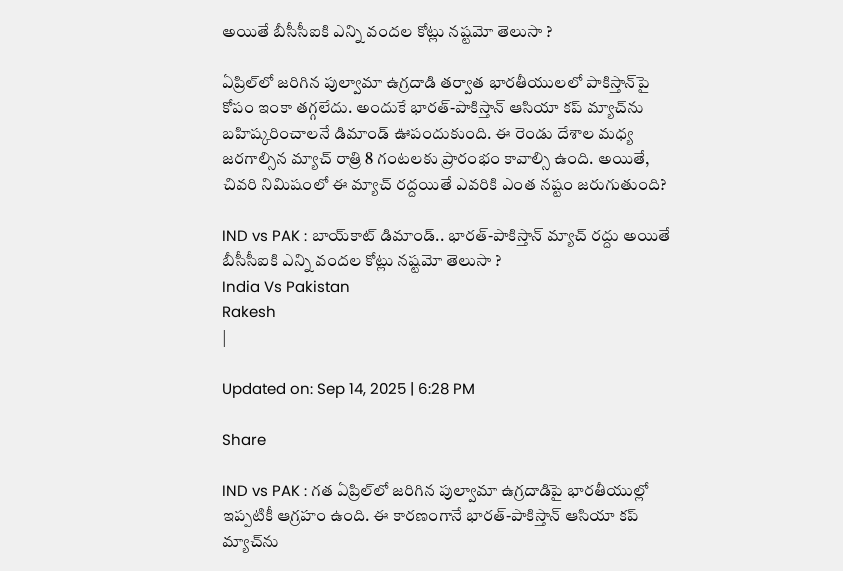అయితే బీసీసీఐకి ఎన్ని వందల కోట్లు నష్టమో తెలుసా ?

ఏప్రిల్‌లో జరిగిన పుల్వామా ఉగ్రదాడి తర్వాత భారతీయులలో పాకిస్తాన్‌పై కోపం ఇంకా తగ్గలేదు. అందుకే భారత్-పాకిస్తాన్ ఆసియా కప్ మ్యాచ్‌ను బహిష్కరించాలనే డిమాండ్ ఊపందుకుంది. ఈ రెండు దేశాల మధ్య జరగాల్సిన మ్యాచ్ రాత్రి 8 గంటలకు ప్రారంభం కావాల్సి ఉంది. అయితే, చివరి నిమిషంలో ఈ మ్యాచ్ రద్దయితే ఎవరికి ఎంత నష్టం జరుగుతుంది?

IND vs PAK : బాయ్‌కాట్ డిమాండ్.. భారత్-పాకిస్తాన్ మ్యాచ్ రద్దు అయితే బీసీసీఐకి ఎన్ని వందల కోట్లు నష్టమో తెలుసా ?
India Vs Pakistan
Rakesh
|

Updated on: Sep 14, 2025 | 6:28 PM

Share

IND vs PAK : గత ఏప్రిల్‌లో జరిగిన పుల్వామా ఉగ్రదాడిపై భారతీయుల్లో ఇప్పటికీ ఆగ్రహం ఉంది. ఈ కారణంగానే భారత్-పాకిస్తాన్ ఆసియా కప్ మ్యాచ్‌ను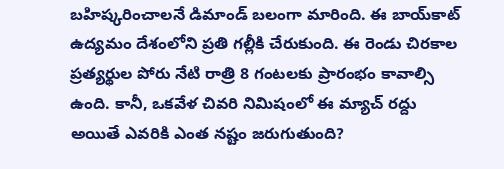బహిష్కరించాలనే డిమాండ్ బలంగా మారింది. ఈ బాయ్‌కాట్ ఉద్యమం దేశంలోని ప్రతి గల్లీకి చేరుకుంది. ఈ రెండు చిరకాల ప్రత్యర్థుల పోరు నేటి రాత్రి 8 గంటలకు ప్రారంభం కావాల్సి ఉంది. కానీ, ఒకవేళ చివరి నిమిషంలో ఈ మ్యాచ్ రద్దు అయితే ఎవరికి ఎంత నష్టం జరుగుతుంది?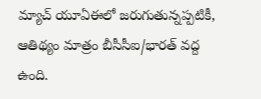మ్యాచ్ యూఏఈలో జరుగుతున్నప్పటికీ, ఆతిథ్యం మాత్రం బీసీసీఐ/భారత్‌ వద్ద ఉంది.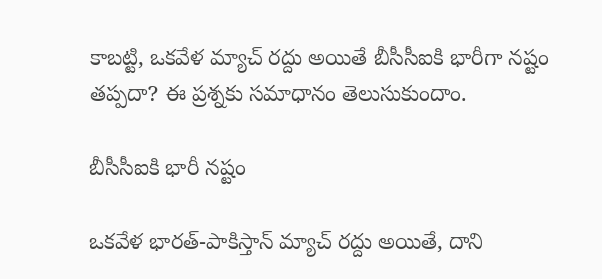కాబట్టి, ఒకవేళ మ్యాచ్ రద్దు అయితే బీసీసీఐకి భారీగా నష్టం తప్పదా? ఈ ప్రశ్నకు సమాధానం తెలుసుకుందాం.

బీసీసీఐకి భారీ నష్టం

ఒకవేళ భారత్-పాకిస్తాన్ మ్యాచ్ రద్దు అయితే, దాని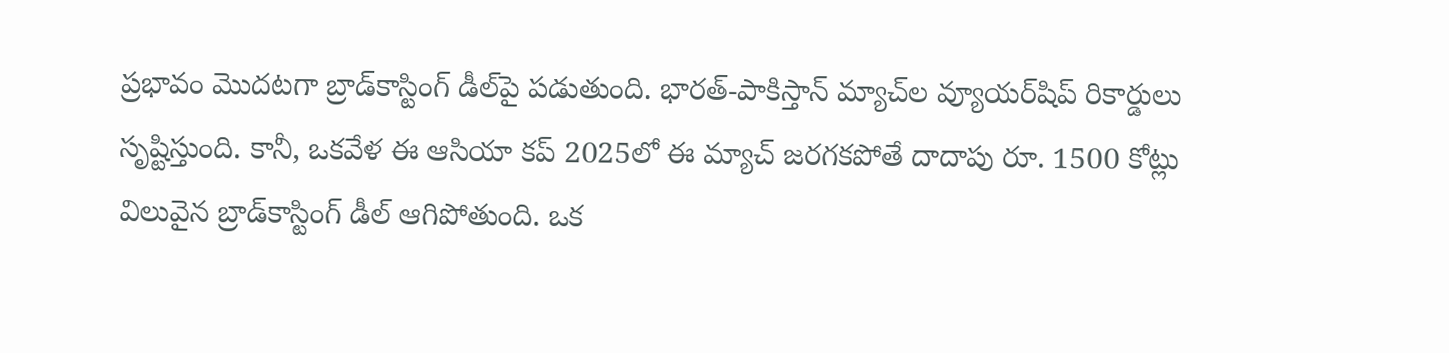ప్రభావం మొదటగా బ్రాడ్‌కాస్టింగ్ డీల్‌పై పడుతుంది. భారత్-పాకిస్తాన్ మ్యాచ్‌ల వ్యూయర్‌షిప్ రికార్డులు సృష్టిస్తుంది. కానీ, ఒకవేళ ఈ ఆసియా కప్ 2025లో ఈ మ్యాచ్ జరగకపోతే దాదాపు రూ. 1500 కోట్లు విలువైన బ్రాడ్‌కాస్టింగ్ డీల్ ఆగిపోతుంది. ఒక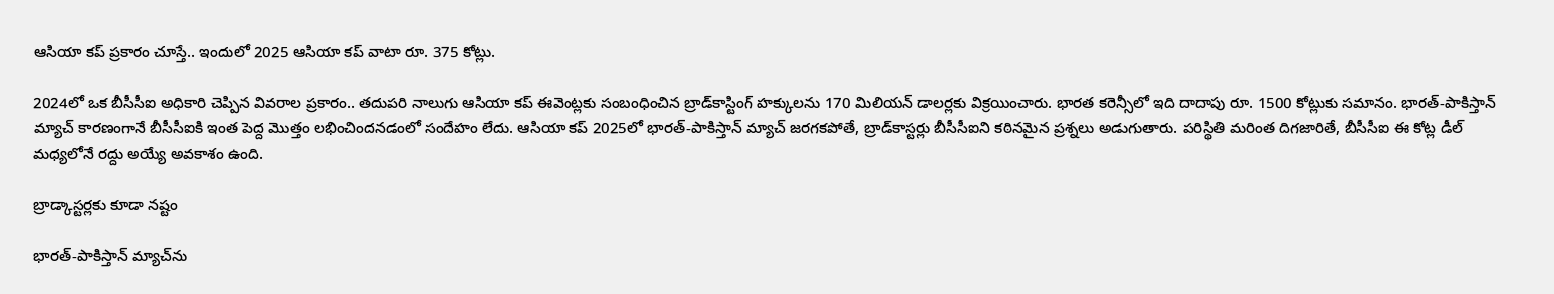ఆసియా కప్ ప్రకారం చూస్తే.. ఇందులో 2025 ఆసియా కప్ వాటా రూ. 375 కోట్లు.

2024లో ఒక బీసీసీఐ అధికారి చెప్పిన వివరాల ప్రకారం.. తదుపరి నాలుగు ఆసియా కప్ ఈవెంట్లకు సంబంధించిన బ్రాడ్‌కాస్టింగ్ హక్కులను 170 మిలియన్ డాలర్లకు విక్రయించారు. భారత కరెన్సీలో ఇది దాదాపు రూ. 1500 కోట్లుకు సమానం. భారత్-పాకిస్తాన్ మ్యాచ్ కారణంగానే బీసీసీఐకి ఇంత పెద్ద మొత్తం లభించిందనడంలో సందేహం లేదు. ఆసియా కప్ 2025లో భారత్-పాకిస్తాన్ మ్యాచ్ జరగకపోతే, బ్రాడ్‌కాస్టర్లు బీసీసీఐని కఠినమైన ప్రశ్నలు అడుగుతారు. పరిస్థితి మరింత దిగజారితే, బీసీసీఐ ఈ కోట్ల డీల్ మధ్యలోనే రద్దు అయ్యే అవకాశం ఉంది.

బ్రాడ్కాస్టర్లకు కూడా నష్టం

భారత్-పాకిస్తాన్ మ్యాచ్‌ను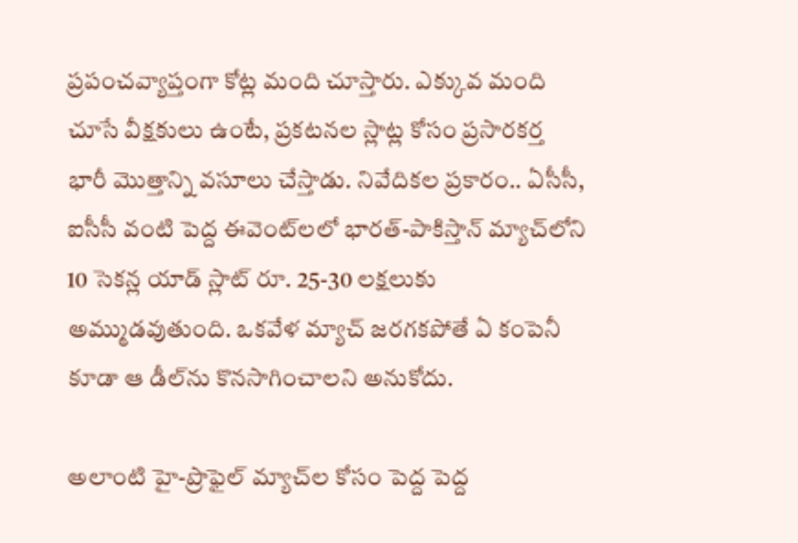ప్రపంచవ్యాప్తంగా కోట్ల మంది చూస్తారు. ఎక్కువ మంది చూసే వీక్షకులు ఉంటే, ప్రకటనల స్లాట్ల కోసం ప్రసారకర్త భారీ మొత్తాన్ని వసూలు చేస్తాడు. నివేదికల ప్రకారం.. ఏసీసీ, ఐసీసీ వంటి పెద్ద ఈవెంట్‌లలో భారత్-పాకిస్తాన్ మ్యాచ్‌లోని 10 సెకన్ల యాడ్ స్లాట్ రూ. 25-30 లక్షలుకు అమ్ముడవుతుంది. ఒకవేళ మ్యాచ్ జరగకపోతే ఏ కంపెనీ కూడా ఆ డీల్‌ను కొనసాగించాలని అనుకోదు.

అలాంటి హై-ప్రొఫైల్ మ్యాచ్‌ల కోసం పెద్ద పెద్ద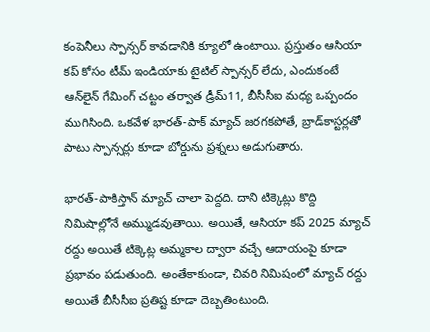కంపెనీలు స్పాన్సర్ కావడానికి క్యూలో ఉంటాయి. ప్రస్తుతం ఆసియా కప్ కోసం టీమ్ ఇండియాకు టైటిల్ స్పాన్సర్ లేదు, ఎందుకంటే ఆన్‌లైన్ గేమింగ్ చట్టం తర్వాత డ్రీమ్11, బీసీసీఐ మధ్య ఒప్పందం ముగిసింది. ఒకవేళ భారత్-పాక్ మ్యాచ్ జరగకపోతే, బ్రాడ్‌కాస్టర్లతో పాటు స్పాన్సర్లు కూడా బోర్డును ప్రశ్నలు అడుగుతారు.

భారత్-పాకిస్తాన్ మ్యాచ్ చాలా పెద్దది. దాని టిక్కెట్లు కొద్ది నిమిషాల్లోనే అమ్ముడవుతాయి. అయితే, ఆసియా కప్ 2025 మ్యాచ్ రద్దు అయితే టిక్కెట్ల అమ్మకాల ద్వారా వచ్చే ఆదాయంపై కూడా ప్రభావం పడుతుంది. అంతేకాకుండా, చివరి నిమిషంలో మ్యాచ్ రద్దు అయితే బీసీసీఐ ప్రతిష్ట కూడా దెబ్బతింటుంది.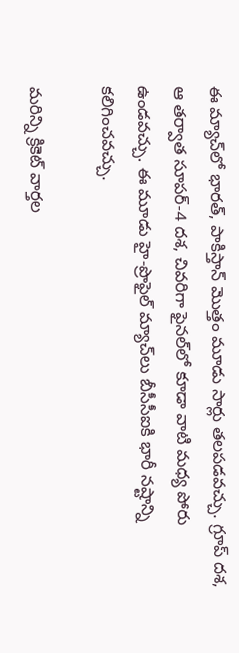ఈ మ్యాచ్‌లో భారత్, పాకిస్తాన్ మొత్తం మూడు సార్లు తలపడవచ్చు. గ్రూప్ దశ, ఆ తర్వాత సూపర్-4 దశ, చివరిగా ఫైనల్‌లో కూడా వాటి మధ్య పోరు ఉండవచ్చు. ఈ మూడు హై-ప్రొఫైల్ మ్యాచ్‌లు బీసీసీఐకి భారీ నష్టాన్ని కలిగించవచ్చు.

మరిన్ని క్రికెట్‌ వార్తల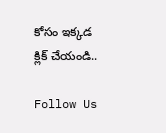కోసం ఇక్కడ క్లిక్‌ చేయండి..

Follow Us